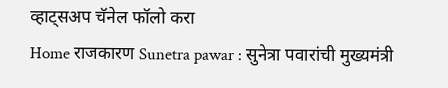व्हाट्सअप चॅनेल फॉलो करा
Home राजकारण Sunetra pawar : सुनेत्रा पवारांची मुख्यमंत्री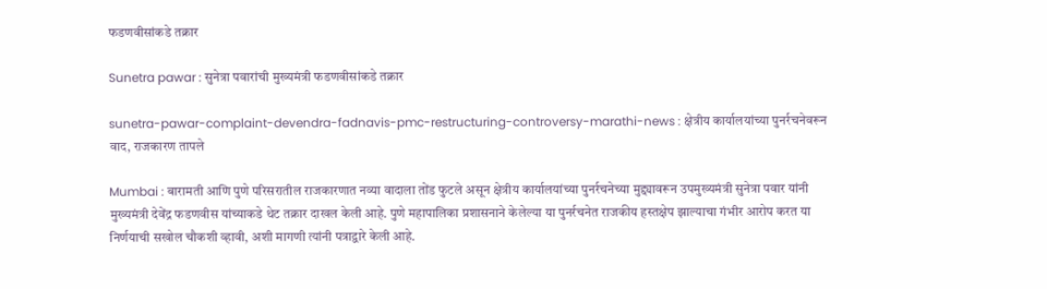फडणवीसांकडे तक्रार

Sunetra pawar : सुनेत्रा पवारांची मुख्यमंत्री फडणवीसांकडे तक्रार

sunetra-pawar-complaint-devendra-fadnavis-pmc-restructuring-controversy-marathi-news : क्षेत्रीय कार्यालयांच्या पुनर्रचनेवरून वाद, राजकारण तापले

Mumbai : बारामती आणि पुणे परिसरातील राजकारणात नव्या वादाला तोंड फुटले असून क्षेत्रीय कार्यालयांच्या पुनर्रचनेच्या मुद्द्यावरून उपमुख्यमंत्री सुनेत्रा पवार यांनी मुख्यमंत्री देवेंद्र फडणवीस यांच्याकडे थेट तक्रार दाखल केली आहे. पुणे महापालिका प्रशासनाने केलेल्या या पुनर्रचनेत राजकीय हस्तक्षेप झाल्याचा गंभीर आरोप करत या निर्णयाची सखोल चौकशी व्हावी, अशी मागणी त्यांनी पत्राद्वारे केली आहे.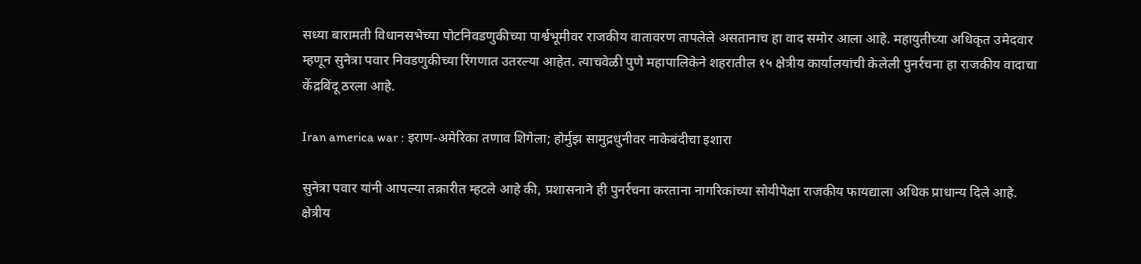सध्या बारामती विधानसभेच्या पोटनिवडणुकीच्या पार्श्वभूमीवर राजकीय वातावरण तापलेले असतानाच हा वाद समोर आला आहे. महायुतीच्या अधिकृत उमेदवार म्हणून सुनेत्रा पवार निवडणुकीच्या रिंगणात उतरल्या आहेत. त्याचवेळी पुणे महापालिकेने शहरातील १५ क्षेत्रीय कार्यालयांची केलेली पुनर्रचना हा राजकीय वादाचा केंद्रबिंदू ठरला आहे.

Iran america war : इराण-अमेरिका तणाव शिगेला; होर्मुझ सामुद्रधुनीवर नाकेबंदीचा इशारा

सुनेत्रा पवार यांनी आपल्या तक्रारीत म्हटले आहे की, प्रशासनाने ही पुनर्रचना करताना नागरिकांच्या सोयीपेक्षा राजकीय फायद्याला अधिक प्राधान्य दिले आहे. क्षेत्रीय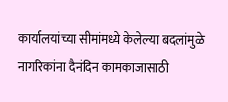कार्यालयांच्या सीमांमध्ये केलेल्या बदलांमुळे नागरिकांना दैनंदिन कामकाजासाठी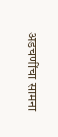अडचणींचा सामना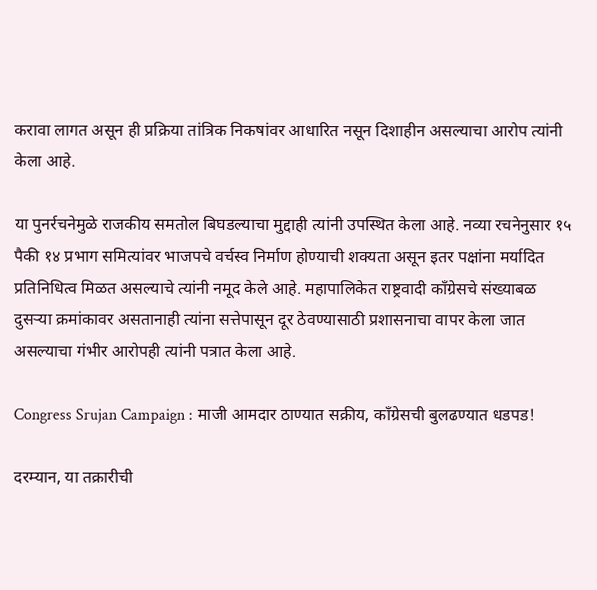करावा लागत असून ही प्रक्रिया तांत्रिक निकषांवर आधारित नसून दिशाहीन असल्याचा आरोप त्यांनी केला आहे.

या पुनर्रचनेमुळे राजकीय समतोल बिघडल्याचा मुद्दाही त्यांनी उपस्थित केला आहे. नव्या रचनेनुसार १५ पैकी १४ प्रभाग समित्यांवर भाजपचे वर्चस्व निर्माण होण्याची शक्यता असून इतर पक्षांना मर्यादित प्रतिनिधित्व मिळत असल्याचे त्यांनी नमूद केले आहे. महापालिकेत राष्ट्रवादी काँग्रेसचे संख्याबळ दुसऱ्या क्रमांकावर असतानाही त्यांना सत्तेपासून दूर ठेवण्यासाठी प्रशासनाचा वापर केला जात असल्याचा गंभीर आरोपही त्यांनी पत्रात केला आहे.

Congress Srujan Campaign : माजी आमदार ठाण्यात सक्रीय, काँग्रेसची बुलढण्यात धडपड!

दरम्यान, या तक्रारीची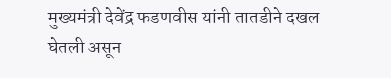मुख्यमंत्री देवेंद्र फडणवीस यांनी तातडीने दखल घेतली असून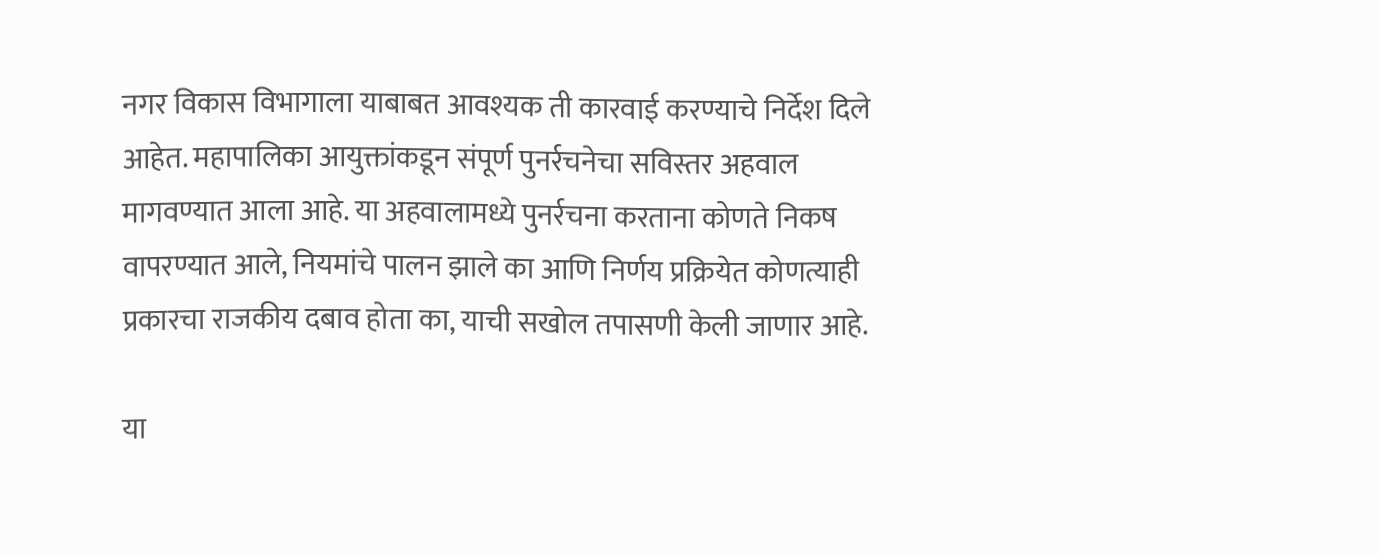नगर विकास विभागाला याबाबत आवश्यक ती कारवाई करण्याचे निर्देश दिले आहेत. महापालिका आयुक्तांकडून संपूर्ण पुनर्रचनेचा सविस्तर अहवाल मागवण्यात आला आहे. या अहवालामध्ये पुनर्रचना करताना कोणते निकष वापरण्यात आले, नियमांचे पालन झाले का आणि निर्णय प्रक्रियेत कोणत्याही प्रकारचा राजकीय दबाव होता का, याची सखोल तपासणी केली जाणार आहे.

या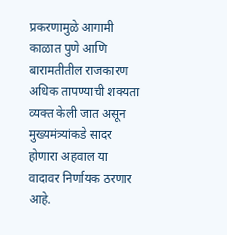प्रकरणामुळे आगामी काळात पुणे आणि बारामतीतील राजकारण अधिक तापण्याची शक्यता व्यक्त केली जात असून मुख्यमंत्र्यांकडे सादर होणारा अहवाल या वादावर निर्णायक ठरणार आहे.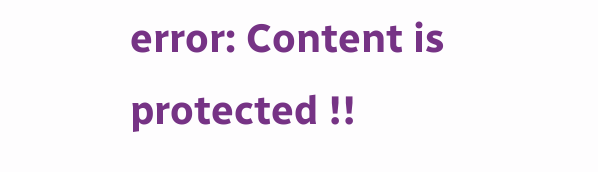error: Content is protected !!